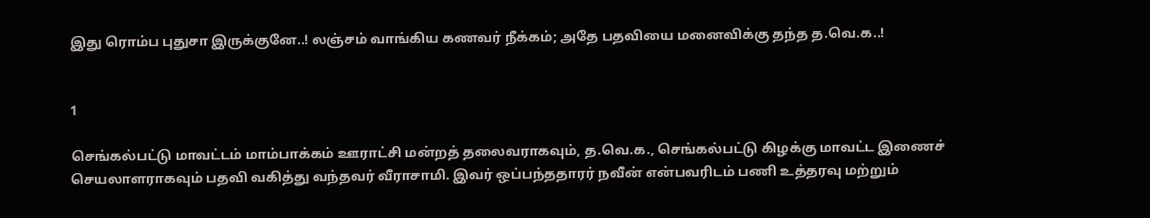இது ரொம்ப புதுசா இருக்குனே..! லஞ்சம் வாங்கிய கணவர் நீக்கம்; அதே பதவியை மனைவிக்கு தந்த த.வெ.க..!


1

செங்கல்பட்டு மாவட்டம் மாம்பாக்கம் ஊராட்சி மன்றத் தலைவராகவும், த.வெ.க., செங்கல்பட்டு கிழக்கு மாவட்ட இணைச் செயலாளராகவும் பதவி வகித்து வந்தவர் வீராசாமி. இவர் ஒப்பந்ததாரர் நவீன் என்பவரிடம் பணி உத்தரவு மற்றும்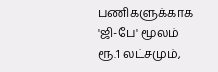பணிகளுக்காக 'ஜி-பே' மூலம் ரூ.1 லட்சமும்,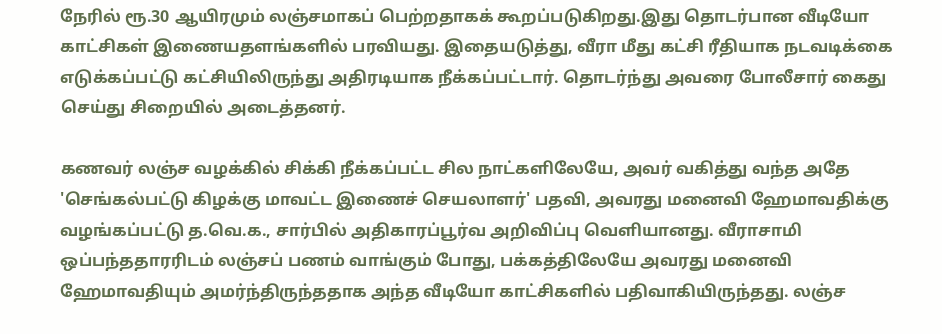நேரில் ரூ.30 ஆயிரமும் லஞ்சமாகப் பெற்றதாகக் கூறப்படுகிறது.இது தொடர்பான வீடியோ காட்சிகள் இணையதளங்களில் பரவியது. இதையடுத்து, வீரா மீது கட்சி ரீதியாக நடவடிக்கை எடுக்கப்பட்டு கட்சியிலிருந்து அதிரடியாக நீக்கப்பட்டார். தொடர்ந்து அவரை போலீசார் கைது செய்து சிறையில் அடைத்தனர்.

கணவர் லஞ்ச வழக்கில் சிக்கி நீக்கப்பட்ட சில நாட்களிலேயே, அவர் வகித்து வந்த அதே 'செங்கல்பட்டு கிழக்கு மாவட்ட இணைச் செயலாளர்' பதவி, அவரது மனைவி ஹேமாவதிக்கு வழங்கப்பட்டு த.வெ.க., சார்பில் அதிகாரப்பூர்வ அறிவிப்பு வெளியானது. வீராசாமி ஒப்பந்ததாரரிடம் லஞ்சப் பணம் வாங்கும் போது, பக்கத்திலேயே அவரது மனைவி ஹேமாவதியும் அமர்ந்திருந்ததாக அந்த வீடியோ காட்சிகளில் பதிவாகியிருந்தது. லஞ்ச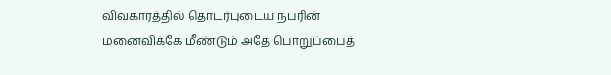விவகாரத்தில் தொடர்புடைய நபரின் மனைவிக்கே மீண்டும் அதே பொறுப்பைத்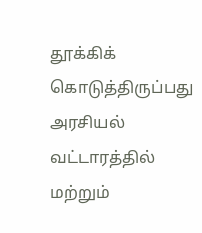தூக்கிக் கொடுத்திருப்பது அரசியல் வட்டாரத்தில் மற்றும்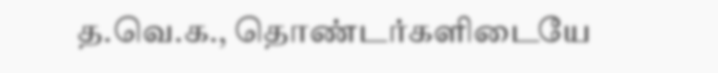த.வெ.க., தொண்டர்களிடையே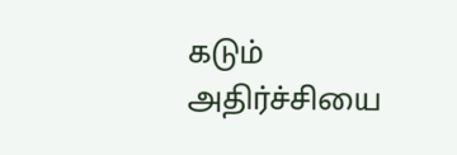கடும் அதிர்ச்சியை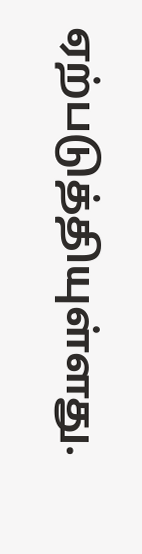ஏற்படுத்தியுள்ளது.